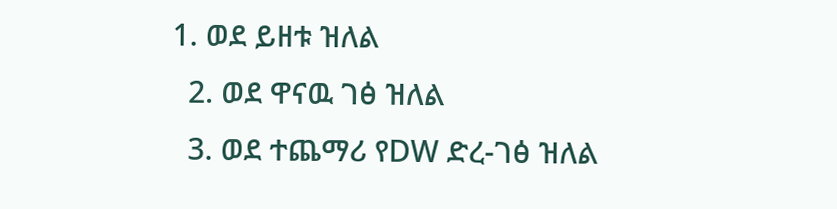1. ወደ ይዘቱ ዝለል
  2. ወደ ዋናዉ ገፅ ዝለል
  3. ወደ ተጨማሪ የDW ድረ-ገፅ ዝለል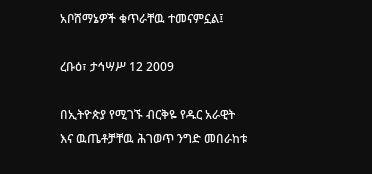አቦሸማኔዎች ቁጥራቸዉ ተመናምኗል፤

ረቡዕ፣ ታኅሣሥ 12 2009

በኢትዮጵያ የሚገኙ ብርቅዬ የዱር አራዊት እና ዉጤቶቻቸዉ ሕገወጥ ንግድ መበራከቱ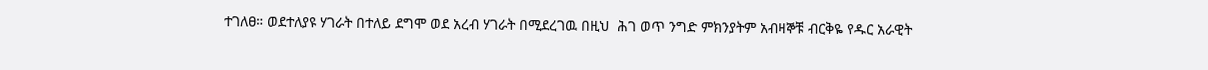ተገለፀ። ወደተለያዩ ሃገራት በተለይ ደግሞ ወደ አረብ ሃገራት በሚደረገዉ በዚህ  ሕገ ወጥ ንግድ ምክንያትም አብዛኞቹ ብርቅዬ የዱር አራዊት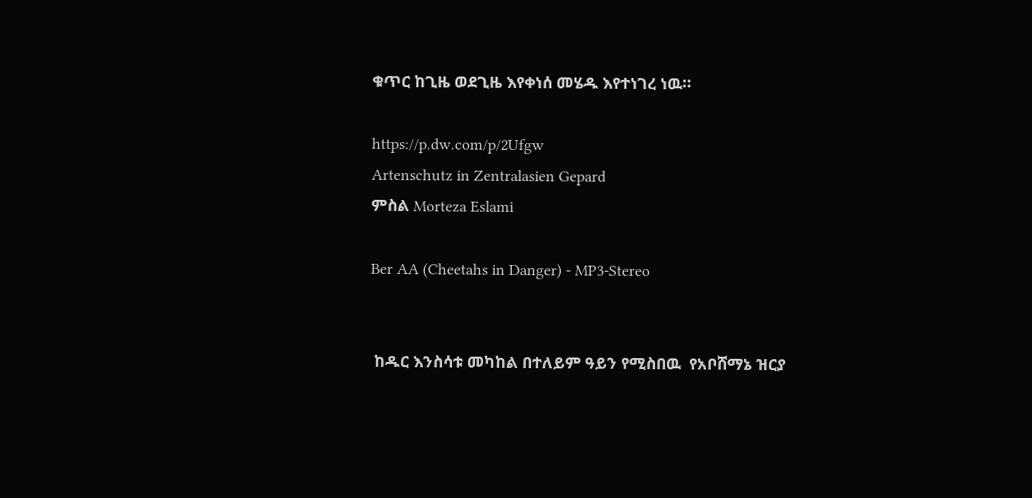ቁጥር ከጊዜ ወደጊዜ እየቀነሰ መሄዱ እየተነገረ ነዉ።

https://p.dw.com/p/2Ufgw
Artenschutz in Zentralasien Gepard
ምስል Morteza Eslami

Ber AA (Cheetahs in Danger) - MP3-Stereo


 ከዱር እንስሳቱ መካከል በተለይም ዓይን የሚስበዉ  የአቦሸማኔ ዝርያ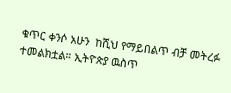ቁጥር ቀንሶ አሁን  ከሺህ የማይበልጥ ብቻ መትረፉ ተመልክቷል። ኢትዮጵያ ዉስጥ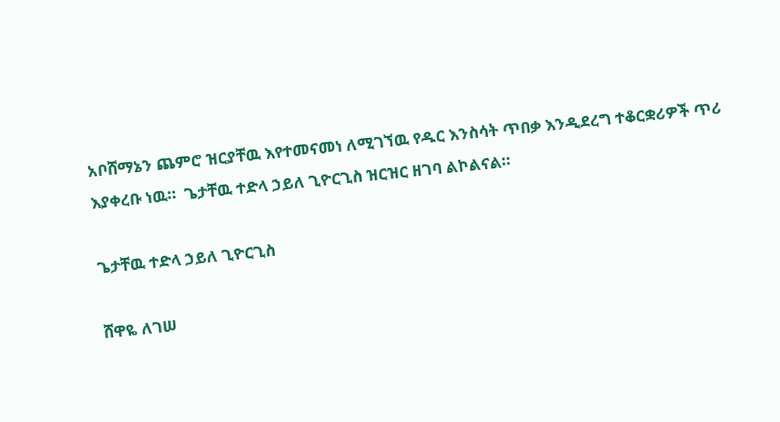አቦሸማኔን ጨምሮ ዝርያቸዉ እየተመናመነ ለሚገኘዉ የዱር እንስሳት ጥበቃ እንዲደረግ ተቆርቋሪዎች ጥሪ እያቀረቡ ነዉ።  ጌታቸዉ ተድላ ኃይለ ጊዮርጊስ ዝርዝር ዘገባ ልኮልናል።

ጌታቸዉ ተድላ ኃይለ ጊዮርጊስ

ሸዋዬ ለገሠ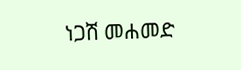ነጋሽ መሐመድ